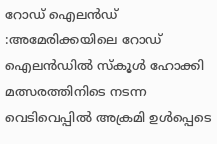റോഡ് ഐലൻഡ് :അമേരിക്കയിലെ റോഡ് ഐലൻഡിൽ സ്കൂൾ ഹോക്കി മത്സരത്തിനിടെ നടന്ന വെടിവെപ്പിൽ അക്രമി ഉൾപ്പെടെ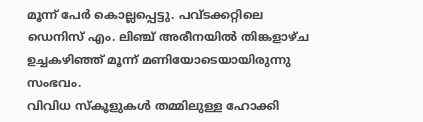മൂന്ന് പേർ കൊല്ലപ്പെട്ടു. പവ്ടക്കറ്റിലെ ഡെനിസ് എം. ലിഞ്ച് അരീനയിൽ തിങ്കളാഴ്ച ഉച്ചകഴിഞ്ഞ് മൂന്ന് മണിയോടെയായിരുന്നു സംഭവം.
വിവിധ സ്കൂളുകൾ തമ്മിലുള്ള ഹോക്കി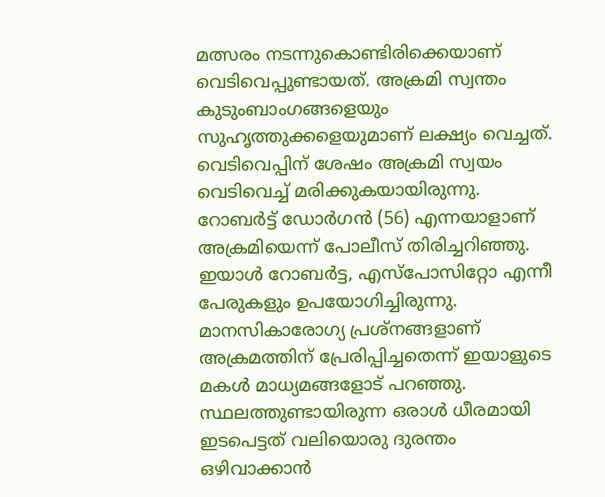മത്സരം നടന്നുകൊണ്ടിരിക്കെയാണ് വെടിവെപ്പുണ്ടായത്. അക്രമി സ്വന്തം കുടുംബാംഗങ്ങളെയും സുഹൃത്തുക്കളെയുമാണ് ലക്ഷ്യം വെച്ചത്. വെടിവെപ്പിന് ശേഷം അക്രമി സ്വയം വെടിവെച്ച് മരിക്കുകയായിരുന്നു.
റോബർട്ട് ഡോർഗൻ (56) എന്നയാളാണ് അക്രമിയെന്ന് പോലീസ് തിരിച്ചറിഞ്ഞു. ഇയാൾ റോബർട്ട, എസ്പോസിറ്റോ എന്നീ പേരുകളും ഉപയോഗിച്ചിരുന്നു. മാനസികാരോഗ്യ പ്രശ്നങ്ങളാണ് അക്രമത്തിന് പ്രേരിപ്പിച്ചതെന്ന് ഇയാളുടെ മകൾ മാധ്യമങ്ങളോട് പറഞ്ഞു.
സ്ഥലത്തുണ്ടായിരുന്ന ഒരാൾ ധീരമായി ഇടപെട്ടത് വലിയൊരു ദുരന്തം ഒഴിവാക്കാൻ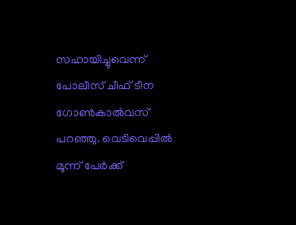സഹായിച്ചുവെന്ന് പോലീസ് ചീഫ് ടീന ഗോൺകാൽവസ് പറഞ്ഞു. വെടിവെപ്പിൽ മൂന്ന് പേർക്ക്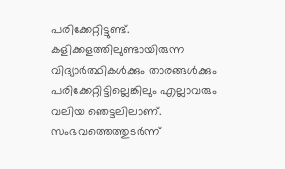പരിക്കേറ്റിട്ടുണ്ട്.
കളിക്കളത്തിലുണ്ടായിരുന്ന വിദ്യാർത്ഥികൾക്കും താരങ്ങൾക്കും പരിക്കേറ്റിട്ടില്ലെങ്കിലും എല്ലാവരും വലിയ ഞെട്ടലിലാണ്. സംഭവത്തെത്തുടർന്ന്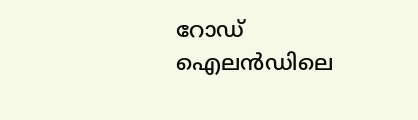റോഡ് ഐലൻഡിലെ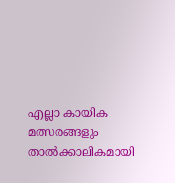എല്ലാ കായിക മത്സരങ്ങളും താൽക്കാലികമായി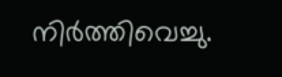നിർത്തിവെച്ചു.